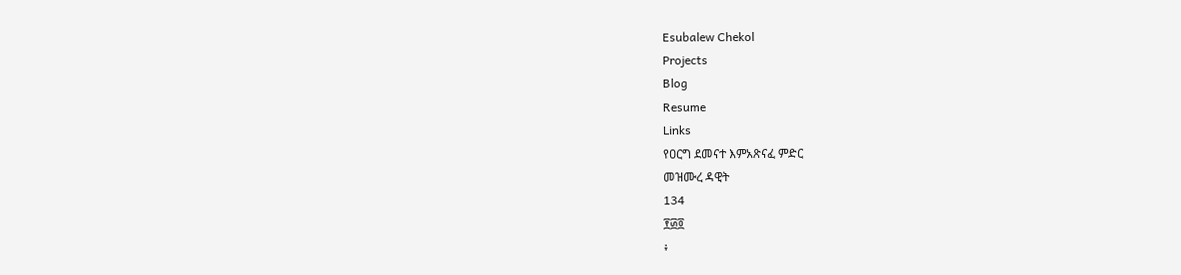Esubalew Chekol
Projects
Blog
Resume
Links
የዐርግ ደመናተ እምአጽናፈ ምድር
መዝሙረ ዳዊት
134
፻፴፬
፥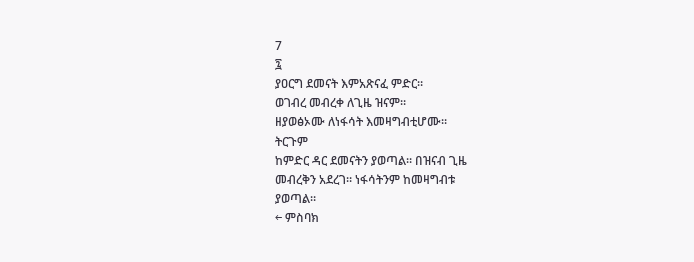7
፯
ያዐርግ ደመናት እምአጽናፈ ምድር።
ወገብረ መብረቀ ለጊዜ ዝናም።
ዘያወፅኦሙ ለነፋሳት እመዛግብቲሆሙ።
ትርጉም
ከምድር ዳር ደመናትን ያወጣል። በዝናብ ጊዜ
መብረቅን አደረገ። ነፋሳትንም ከመዛግብቱ
ያወጣል።
← ምስባክ